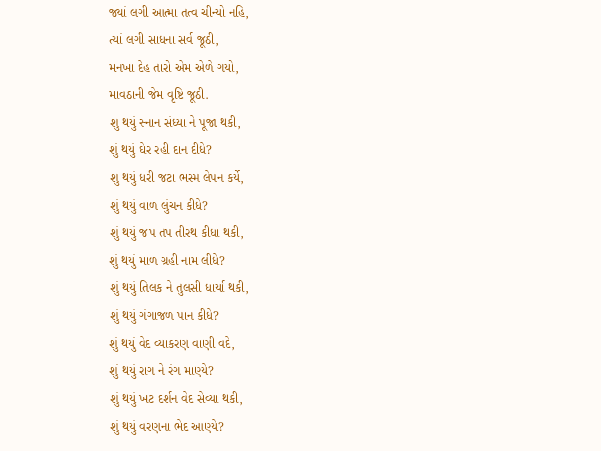જ્યાં લગી આત્મા તત્વ ચીન્યો નહિ,
ત્યાં લગી સાધના સર્વ જૂઠી,
મનખા દેહ તારો એમ એળે ગયો,
માવઠાની જેમ વૃષ્ટિ જૂઠી.
શુ થયું સ્નાન સંધ્યા ને પૂજા થકી,
શું થયું ઘેર રહી દાન દીધે?
શુ થયું ધરી જટા ભસ્મ લેપન કર્યે,
શું થયું વાળ લુંચન કીધે?
શું થયું જપ તપ તીરથ કીધા થકી,
શું થયું માળ ગ્રહી નામ લીધે?
શું થયું તિલક ને તુલસી ધાર્યા થકી,
શું થયું ગંગાજળ પાન કીધે?
શું થયું વેદ વ્યાકરણ વાણી વદે,
શું થયું રાગ ને રંગ માણ્યે?
શું થયું ખટ દર્શન વેદ સેવ્યા થકી,
શું થયું વરણના ભેદ આણ્યે?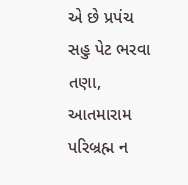એ છે પ્રપંચ સહુ પેટ ભરવા તણા,
આતમારામ પરિબ્રહ્મ ન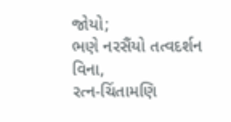જોયો;
ભણે નરસૈંયો તત્વદર્શન વિના,
રત્ન-ચિંતામણિ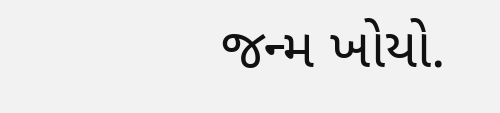જન્મ ખોયો.